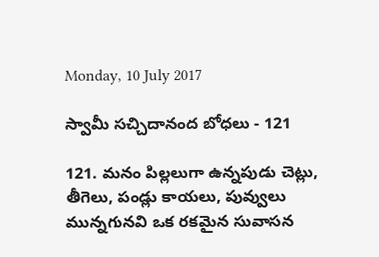Monday, 10 July 2017

స్వామీ సచ్చిదానంద బోధలు - 121

121. మనం పిల్లలుగా ఉన్నపుడు చెట్లు, తీగెలు, పండ్లు కాయలు, పువ్వులు మున్నగునవి ఒక రకమైన సువాసన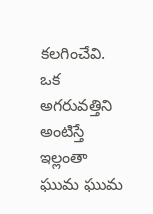కలగించేవి. ఒక అగరువత్తిని అంటిస్తే ఇల్లంతా ఘుమ ఘుమ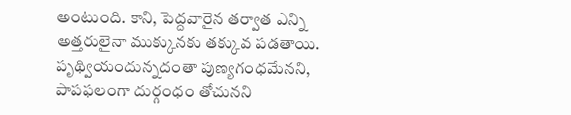అంటుంది. కాని, పెద్దవారైన తర్వాత ఎన్ని అత్తరులైనా ముక్కునకు తక్కువ పడతాయి. పృథ్వియందున్నదంతా పుణ్యగంధమేనని, పాపఫలంగా దుర్గంధం తోచునని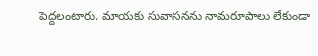పెద్దలంటారు. మాయకు సువాసనను నామరూపాలు లేకుండా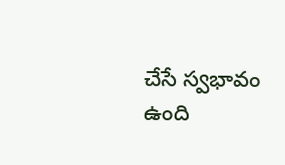చేసే స్వభావం ఉంది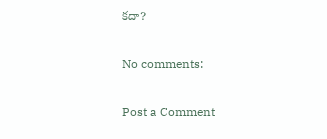కదా?

No comments:

Post a Comment